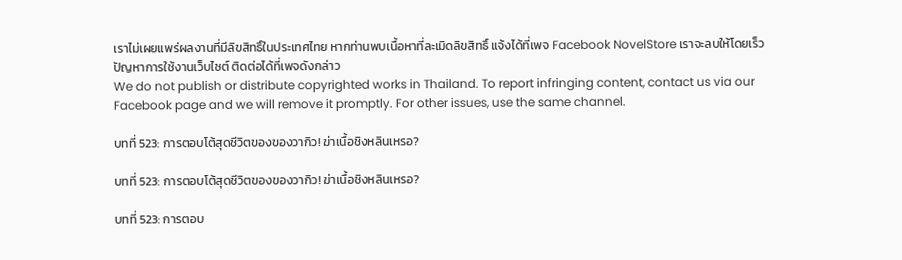เราไม่เผยแพร่ผลงานที่มีลิขสิทธิ์ในประเทศไทย หากท่านพบเนื้อหาที่ละเมิดลิขสิทธิ์ แจ้งได้ที่เพจ Facebook NovelStore เราจะลบให้โดยเร็ว
ปัญหาการใช้งานเว็บไซต์ ติดต่อได้ที่เพจดังกล่าว
We do not publish or distribute copyrighted works in Thailand. To report infringing content, contact us via our Facebook page and we will remove it promptly. For other issues, use the same channel.

บทที่ 523: การตอบโต้สุดชีวิตของของวากิว! ฆ่าเนื้อชิงหลินเหรอ?

บทที่ 523: การตอบโต้สุดชีวิตของของวากิว! ฆ่าเนื้อชิงหลินเหรอ?

บทที่ 523: การตอบ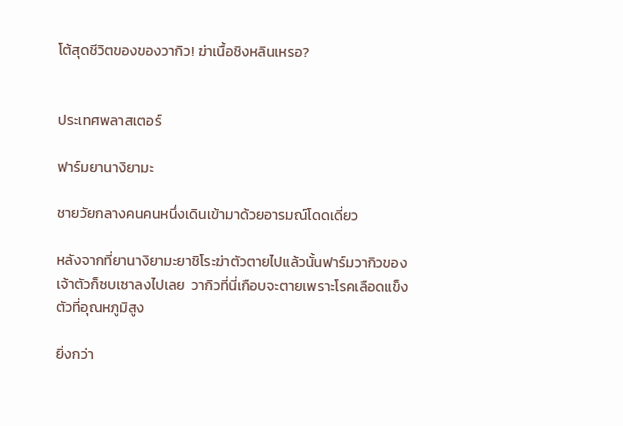โต้สุดชีวิตของของวากิว! ฆ่าเนื้อชิงหลินเหรอ?


ประเทศพลาสเตอร์

ฟาร์มยานางิยามะ

ชายวัยกลางคนคนหนึ่งเดินเข้ามาด้วยอารมณ์โดดเดี่ยว

หลังจากที่ยานางิยามะยาชิโระฆ่าตัวตายไปแล้วนั้นฟาร์มวากิวของเจ้าตัวก็ซบเซาลงไปเลย  วากิวที่นี่เกือบจะตายเพราะโรคเลือดแข็งตัวที่อุณหภูมิสูง

ยิ่งกว่า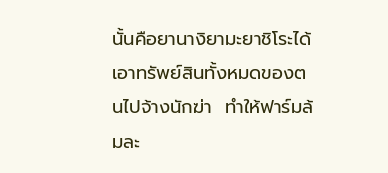นั้นคือยานางิยามะยาชิโระได้เอาทรัพย์สินทั้งหมดของตนไปจ้างนักฆ่า  ทำให้ฟาร์มล้มละ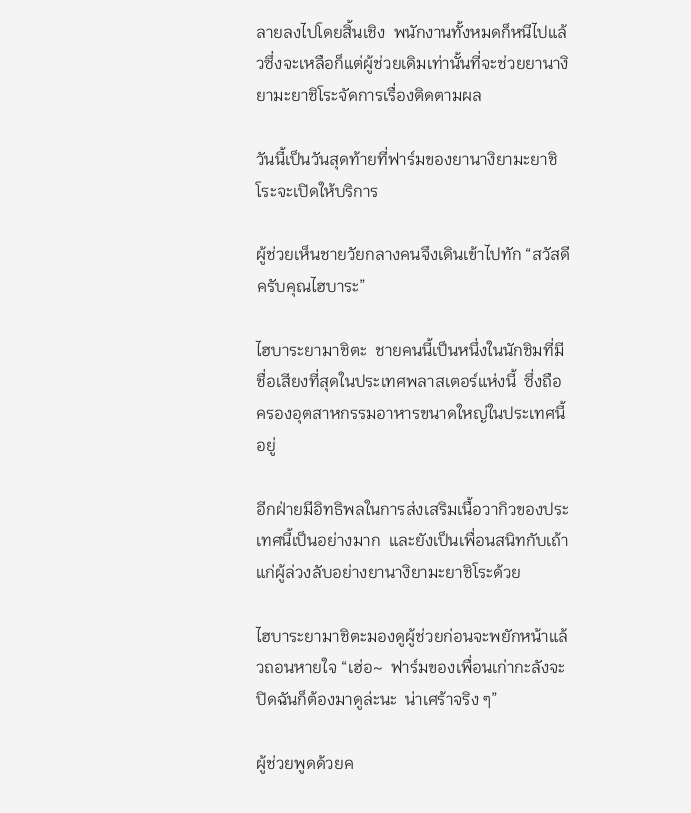ลายลงไปโดยสิ้นเชิง  พนักงานทั้งหมดก็หนีไปแล้วซึ่งจะเหลือก็แต่ผู้ช่วยเดิมเท่านั้นที่จะช่วยยานางิยามะยาชิโระจัดการเรื่องติดตามผล

วันนี้เป็นวันสุดท้ายที่ฟาร์มของยานางิยามะยาชิโระจะเปิดให้บริการ

ผู้ช่วยเห็นชายวัยกลางคนจึงเดินเข้าไปทัก “สวัสดีครับคุณไฮบาระ”

ไฮบาระยามาชิตะ  ชายคนนี้เป็นหนึ่งในนักชิมที่มีชื่อเสียงที่สุดในประเทศพลาสเตอร์แห่งนี้  ซึ่งถือครองอุตสาหกรรมอาหารขนาดใหญ่ในประเทศนี้อยู่

อีกฝ่ายมีอิทธิพลในการส่งเสริมเนื้อวากิวของประเทศนี้เป็นอย่างมาก  และยังเป็นเพื่อนสนิทกับเถ้าแก่ผู้ล่วงลับอย่างยานางิยามะยาชิโระด้วย

ไฮบาระยามาชิตะมองดูผู้ช่วยก่อนจะพยักหน้าแล้วถอนหายใจ “เฮ่อ~  ฟาร์มของเพื่อนเก่ากะลังจะปิดฉันก็ต้องมาดูล่ะนะ  น่าเศร้าจริง ๆ”

ผู้ช่วยพูดด้วยค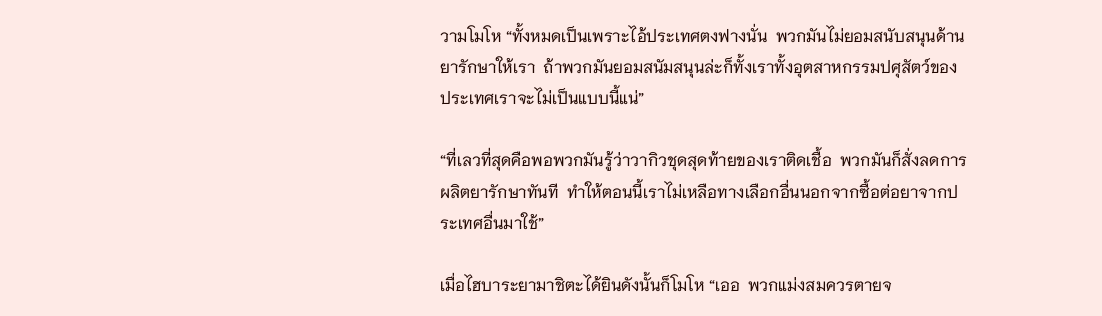วามโมโห “ทั้งหมดเป็นเพราะไอ้ประเทศตงฟางนั่น  พวกมันไม่ยอมสนับสนุนด้านยารักษาให้เรา  ถ้าพวกมันยอมสนัมสนุนล่ะก็ทั้งเราทั้งอุตสาหกรรมปศุสัตว์ของประเทศเราจะไม่เป็นแบบนี้แน่”

“ที่เลวที่สุดคือพอพวกมันรู้ว่าวากิวชุดสุดท้ายของเราติดเชื้อ  พวกมันก็สั่งลดการผลิตยารักษาทันที  ทำให้ตอนนี้เราไม่เหลือทางเลือกอื่นนอกจากซื้อต่อยาจากประเทศอื่นมาใช้”

เมื่อไฮบาระยามาชิตะได้ยินดังนั้นก็โมโห “เออ  พวกแม่งสมควรตายจ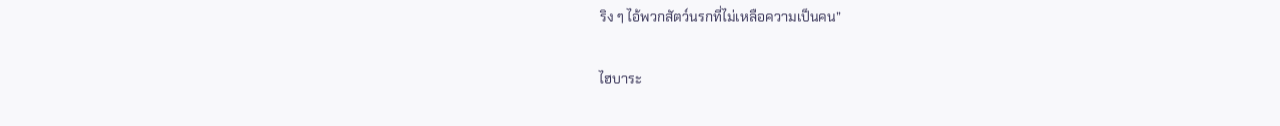ริง ๆ ไอ้พวกสัตว์นรกที่ไม่เหลือความเป็นคน”

ไฮบาระ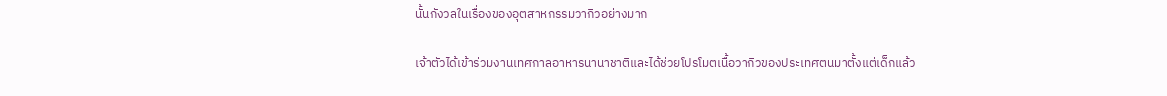นั้นกังวลในเรื่องของอุตสาหกรรมวากิวอย่างมาก

เจ้าตัวได้เข้าร่วมงานเทศกาลอาหารนานาชาติและได้ช่วยโปรโมตเนื้อวากิวของประเทศตนมาตั้งแต่เด็กแล้ว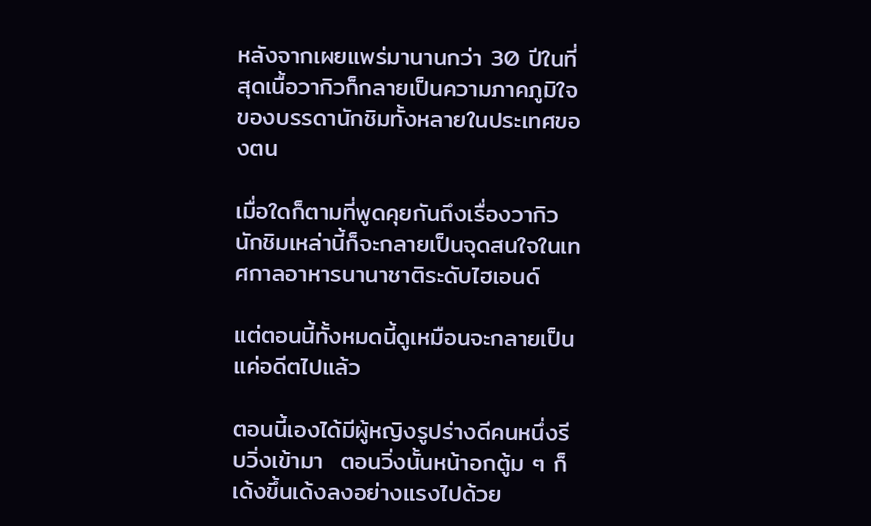หลังจากเผยแพร่มานานกว่า 30 ปีในที่สุดเนื้อวากิวก็กลายเป็นความภาคภูมิใจของบรรดานักชิมทั้งหลายในประเทศของตน

เมื่อใดก็ตามที่พูดคุยกันถึงเรื่องวากิว  นักชิมเหล่านี้ก็จะกลายเป็นจุดสนใจในเทศกาลอาหารนานาชาติระดับไฮเอนด์

แต่ตอนนี้ทั้งหมดนี้ดูเหมือนจะกลายเป็นแค่อดีตไปแล้ว

ตอนนี้เองได้มีผู้หญิงรูปร่างดีคนหนึ่งรีบวิ่งเข้ามา  ตอนวิ่งนั้นหน้าอกตู้ม ๆ ก็เด้งขึ้นเด้งลงอย่างแรงไปด้วย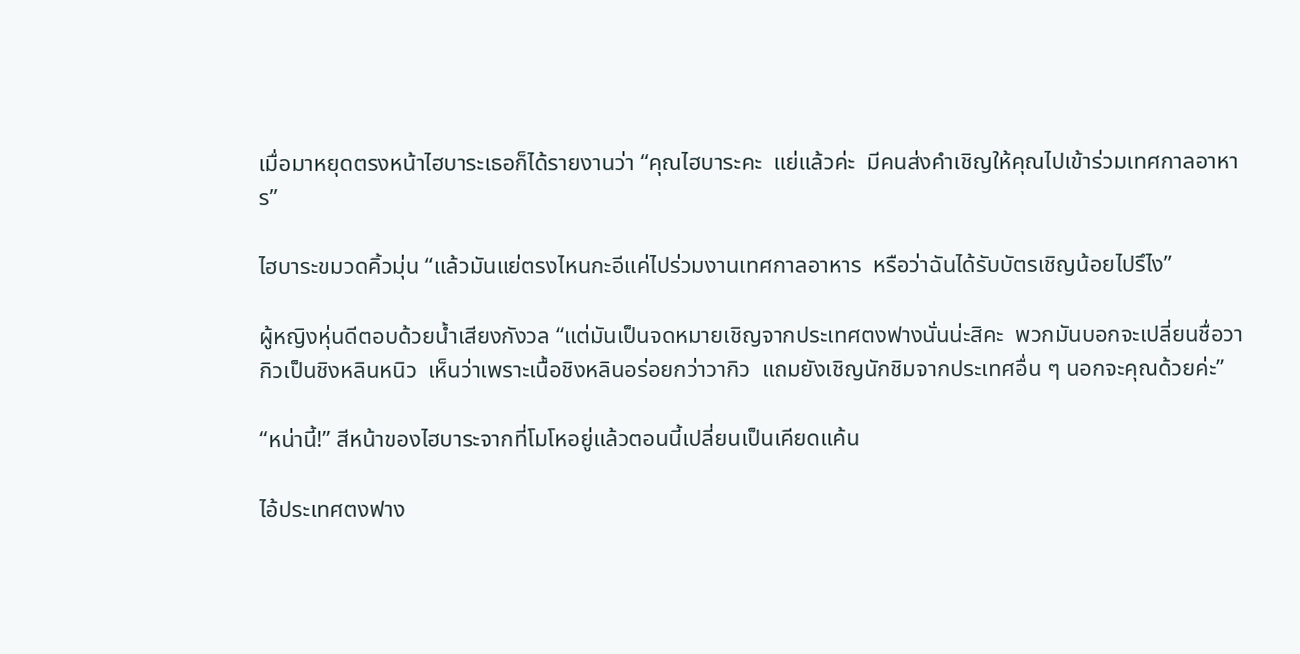เมื่อมาหยุดตรงหน้าไฮบาระเธอก็ได้รายงานว่า “คุณไฮบาระคะ  แย่แล้วค่ะ  มีคนส่งคำเชิญให้คุณไปเข้าร่วมเทศกาลอาหาร”

ไฮบาระขมวดคิ้วมุ่น “แล้วมันแย่ตรงไหนกะอีแค่ไปร่วมงานเทศกาลอาหาร  หรือว่าฉันได้รับบัตรเชิญน้อยไปรึไง”

ผู้หญิงหุ่นดีตอบด้วยน้ำเสียงกังวล “แต่มันเป็นจดหมายเชิญจากประเทศตงฟางนั่นน่ะสิคะ  พวกมันบอกจะเปลี่ยนชื่อวากิวเป็นชิงหลินหนิว  เห็นว่าเพราะเนื้อชิงหลินอร่อยกว่าวากิว  แถมยังเชิญนักชิมจากประเทศอื่น ๆ นอกจะคุณด้วยค่ะ”

“หน่านี้!” สีหน้าของไฮบาระจากที่โมโหอยู่แล้วตอนนี้เปลี่ยนเป็นเคียดแค้น

ไอ้ประเทศตงฟาง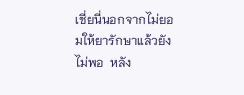เชี่ยนี่นอกจากไม่ยอมให้ยารักษาแล้วยังไม่พอ  หลัง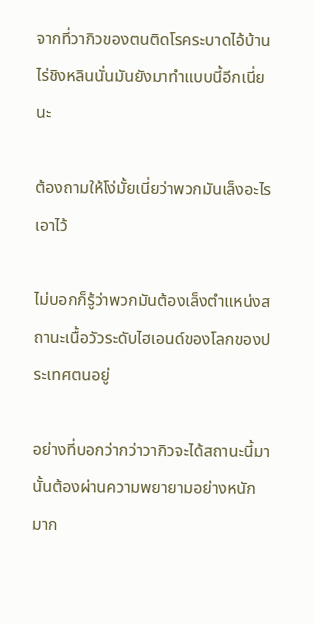จากที่วากิวของตนติดโรคระบาดไอ้บ้านไร่ชิงหลินนั่นมันยังมาทำแบบนี้อีกเนี่ยนะ

ต้องถามให้โง่มั้ยเนี่ยว่าพวกมันเล็งอะไรเอาไว้

ไม่บอกก็รู้ว่าพวกมันต้องเล็งตำแหน่งสถานะเนื้อวัวระดับไฮเอนด์ของโลกของประเทศตนอยู่

อย่างที่บอกว่ากว่าวากิวจะได้สถานะนี้มานั้นต้องผ่านความพยายามอย่างหนักมาก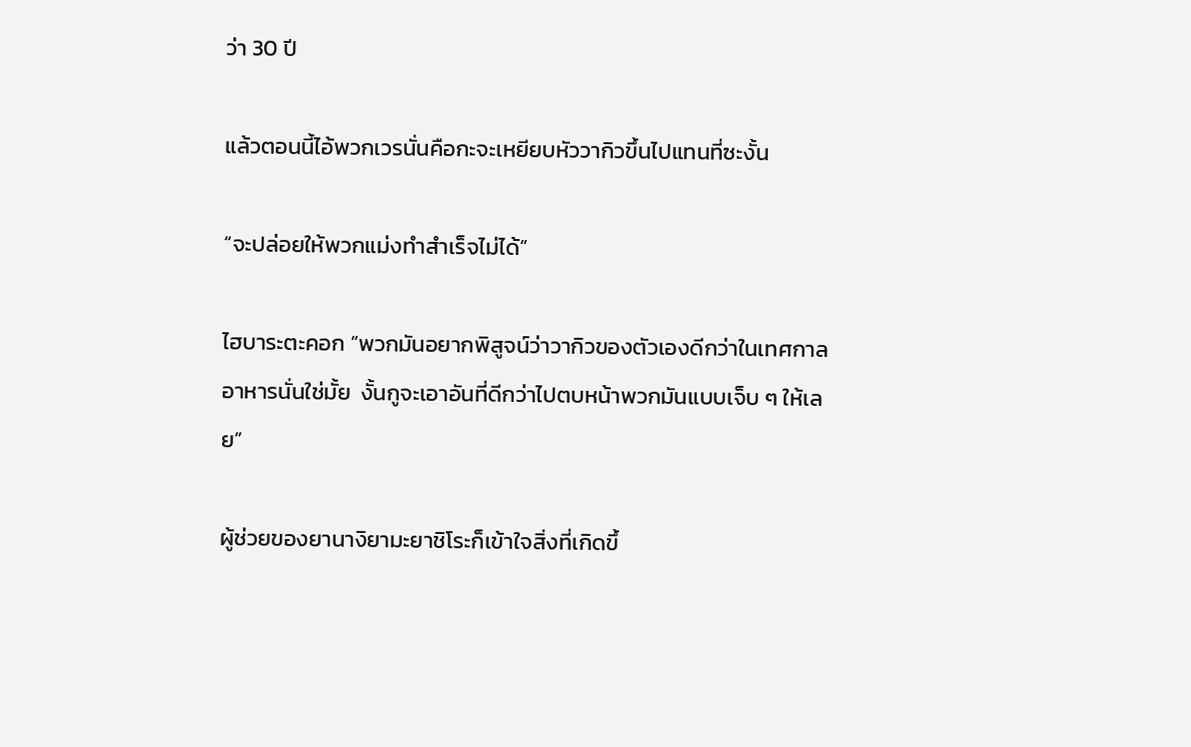ว่า 30 ปี

แล้วตอนนี้ไอ้พวกเวรนั่นคือกะจะเหยียบหัววากิวขึ้นไปแทนที่ซะงั้น

“จะปล่อยให้พวกแม่งทำสำเร็จไม่ได้”

ไฮบาระตะคอก “พวกมันอยากพิสูจน์ว่าวากิวของตัวเองดีกว่าในเทศกาลอาหารนั่นใช่มั้ย  งั้นกูจะเอาอันที่ดีกว่าไปตบหน้าพวกมันแบบเจ็บ ๆ ให้เลย”

ผู้ช่วยของยานางิยามะยาชิโระก็เข้าใจสิ่งที่เกิดขึ้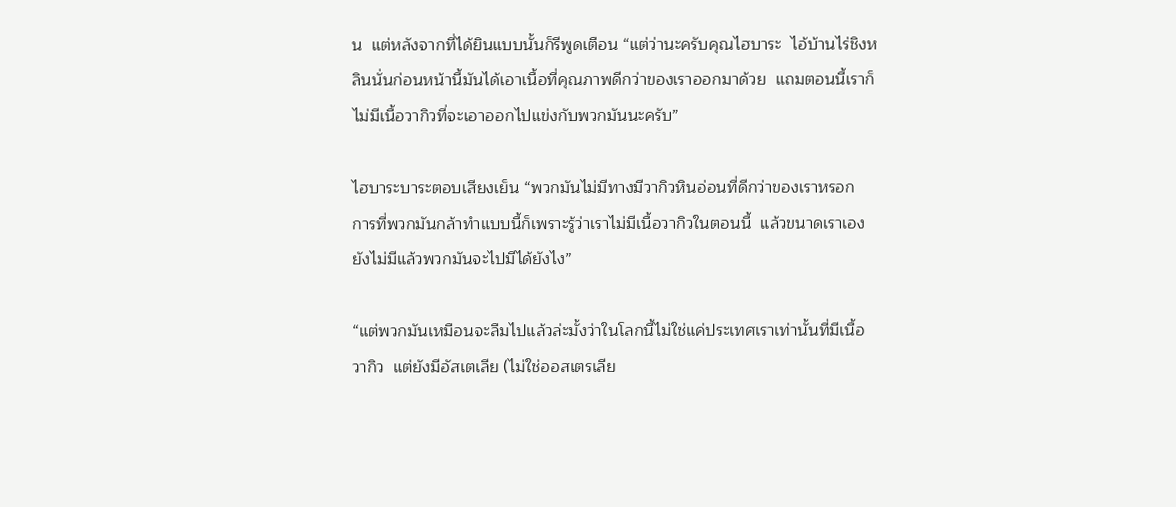น  แต่หลังจากที่ได้ยินแบบนั้นก็รีพูดเตือน “แต่ว่านะครับคุณไฮบาระ  ไอ้บ้านไร่ชิงหลินนั่นก่อนหน้านี้มันได้เอาเนื้อที่คุณภาพดีกว่าของเราออกมาด้วย  แถมตอนนี้เราก็ไม่มีเนื้อวากิวที่จะเอาออกไปแข่งกับพวกมันนะครับ”

ไฮบาระบาระตอบเสียงเย็น “พวกมันไม่มีทางมีวากิวหินอ่อนที่ดีกว่าของเราหรอก  การที่พวกมันกล้าทำแบบนี้ก็เพราะรู้ว่าเราไม่มีเนื้อวากิวในตอนนี้  แล้วขนาดเราเองยังไม่มีแล้วพวกมันจะไปมีได้ยังไง”

“แต่พวกมันเหมือนจะลืมไปแล้วล่ะมั้งว่าในโลกนี้ไม่ใช่แค่ประเทศเราเท่านั้นที่มีเนื้อวากิว  แต่ยังมีอัสเตเลีย (ไม่ใช่ออสเตรเลีย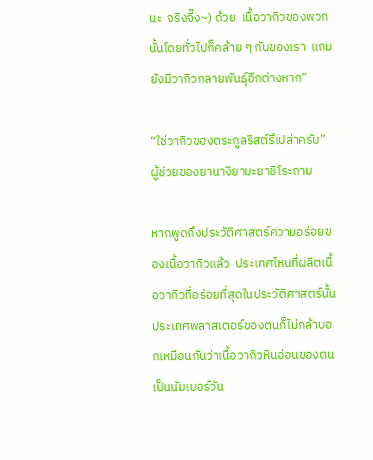นะ  จริงจี๊ง~) ด้วย  เนื้อวากิวของพวกนั้นโดยทั่วไปก็คล้าย ๆ กับของเรา  แถมยังมีวากิวกลายพันธุ์อีกต่างหาก”

“ใช่วากิวของตระกูลริสต์รึเปล่าครับ” ผู้ช่วยของยานางิยามะยาชิโระถาม

หากพูดถึงประวัติศาสตร์ความอร่อยของเนื้อวากิวแล้ว  ประเทศไหนที่ผลิตเนื้อวากิวที่อร่อยที่สุดในประวัติศาสตร์นั้น  ประเทศพลาสเตอร์ของตนก็ไม่กล้าบอกเหมือนกันว่าเนื้อวากิวหินอ่อนของตนเป็นนัมเบอร์วัน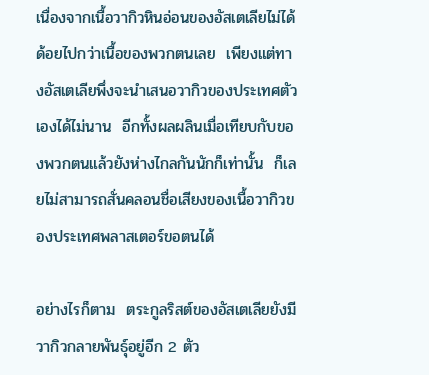เนื่องจากเนื้อวากิวหินอ่อนของอัสเตเลียไม่ได้ด้อยไปกว่าเนื้อของพวกตนเลย  เพียงแต่ทางอัสเตเลียพึ่งจะนำเสนอวากิวของประเทศตัวเองได้ไม่นาน  อีกทั้งผลผลินเมื่อเทียบกับของพวกตนแล้วยังห่างไกลกันนักก็เท่านั้น  ก็เลยไม่สามารถสั่นคลอนชื่อเสียงของเนื้อวากิวของประเทศพลาสเตอร์ขอตนได้

อย่างไรก็ตาม  ตระกูลริสต์ของอัสเตเลียยังมีวากิวกลายพันธุ์อยู่อีก 2 ตัว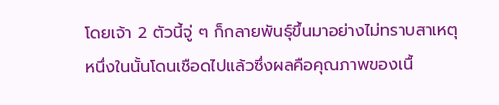โดยเจ้า 2 ตัวนี้จู่ ๆ ก็กลายพันธุ์ขึ้นมาอย่างไม่ทราบสาเหตุ  หนึ่งในนั้นโดนเชือดไปแล้วซึ่งผลคือคุณภาพของเนื้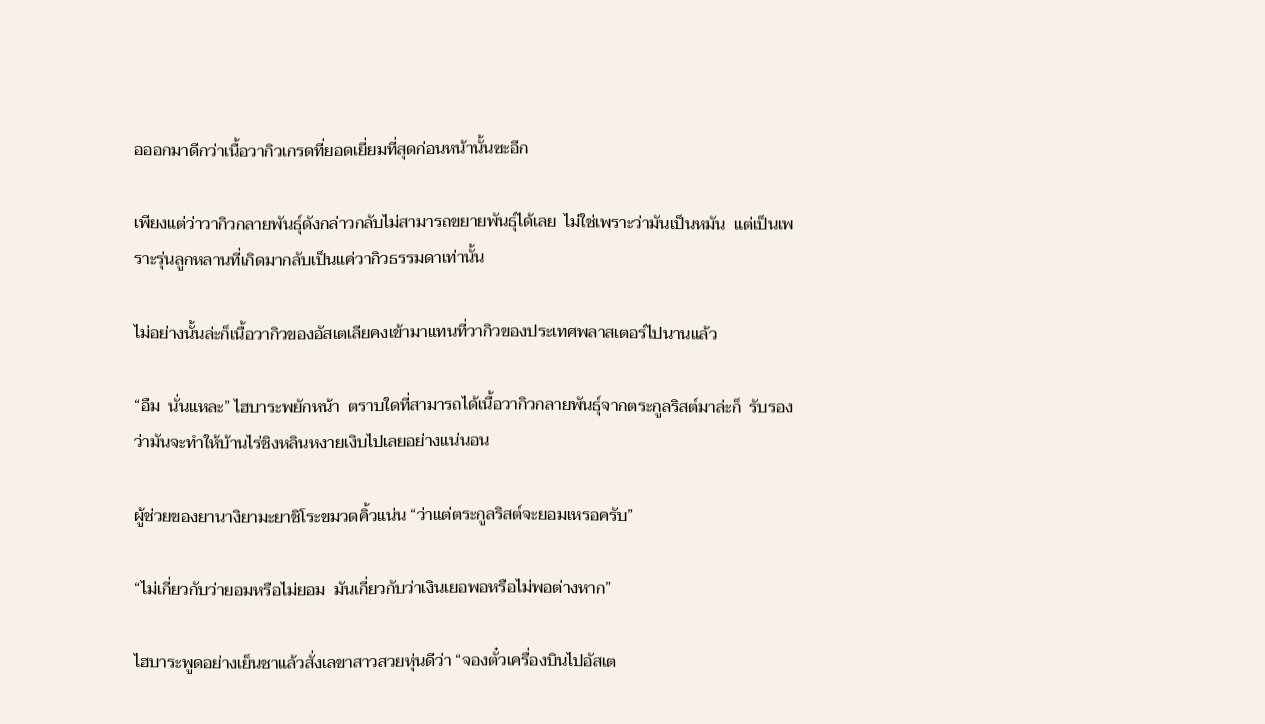อออกมาดีกว่าเนื้อวากิวเกรดที่ยอดเยี่ยมที่สุดก่อนหน้านั้นซะอีก

เพียงแต่ว่าวากิวกลายพันธุ์ดังกล่าวกลับไม่สามารถขยายพันธุ์ได้เลย  ไม่ใช่เพราะว่ามันเป็นหมัน  แต่เป็นเพราะรุ่นลูกหลานที่เกิดมากลับเป็นแค่วากิวธรรมดาเท่านั้น

ไม่อย่างนั้นล่ะก็เนื้อวากิวของอัสเตเลียคงเข้ามาแทนที่วากิวของประเทศพลาสเตอร์ไปนานแล้ว

“อืม  นั่นแหละ” ไฮบาระพยักหน้า  ตราบใดที่สามารถได้เนื้อวากิวกลายพันธุ์จากตระกูลริสต์มาล่ะก็  รับรองว่ามันจะทำให้บ้านไร่ชิงหลินหงายเงิบไปเลยอย่างแน่นอน

ผู้ช่วยของยานางิยามะยาชิโระขมวดคิ้วแน่น “ว่าแต่ตระกูลริสต์จะยอมเหรอครับ”

“ไม่เกี่ยวกับว่ายอมหรือไม่ยอม  มันเกี่ยวกับว่าเงินเยอพอหรือไม่พอต่างหาก”

ไฮบาระพูดอย่างเย็นชาแล้วสั่งเลขาสาวสวยหุ่นดีว่า “จองตั๋วเครื่องบินไปอัสเต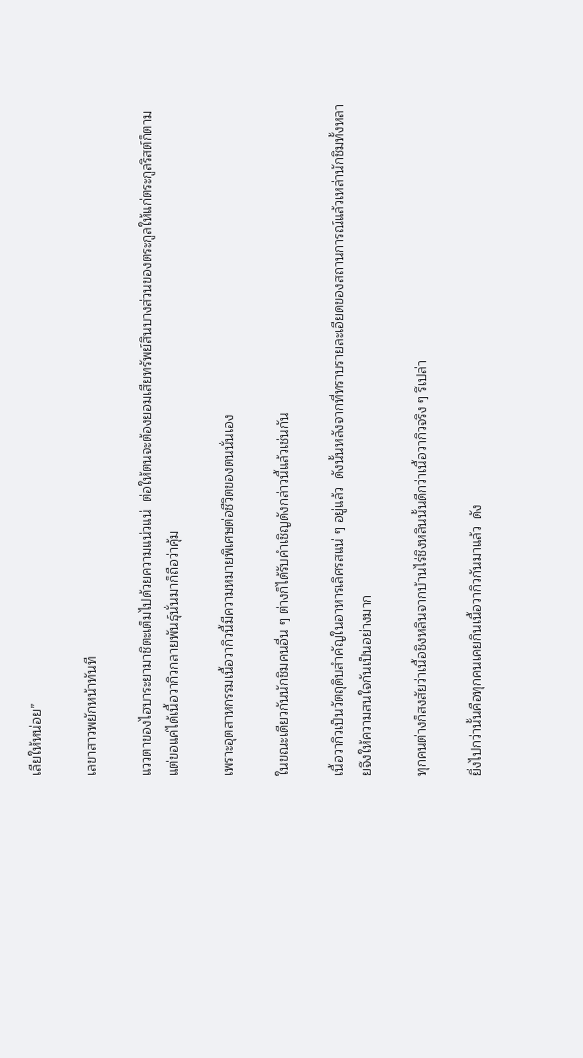เลียให้หน่อย”

เลขาสาวพยักหน้าทันที

แววตาของไฮบาระยามาชิตะเต็มไปด้วยความแน่วแน่  ต่อให้ตนจะต้องยอมเสียทรัพย์สินบางส่วนของตระกูลให้แก่ตระกูลริสต์ก็ตาม  แต่ขอแค่ได้เนื้อวากิวกลายพันธุ์นั่นมาก็ถือว่าคุ้ม

เพราะอุตสาหกรรมเนื้อวากิวนี้มีความหมายพิเศษต่อชีวิตของตนนั่นเอง

ในขณะเดียวกันนักชิมคนอื่น ๆ ต่างก็ได้รับคำเชิญดังกล่าวนี้แล้วเช่นกัน

เนื้อวากิวเป็นวัตถุดิบสำคัญในอาหารเลิศรสแน่ ๆ อยู่แล้ว  ดังนั้นหลังจากที่ทราบรายละเอียดของสถานการณ์แล้วเหล่านักชิมทั้งหลายจึงให้ความสนใจกันเป็นอย่างมาก

ทุกคนต่างก็สงสัยว่าเนื้อชิงหลินจากบ้านไร่ชิงหลินนั้นดีกว่าเนื้อวากิวจริง ๆ รึเปล่า

ยิ่งไปกว่านั้นคือทุกคนเคยกินเนื้อวากิวกันมาแล้ว  ดัง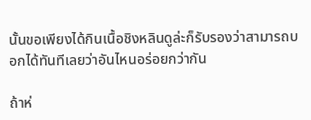นั้นขอเพียงได้กินเนื้อชิงหลินดูล่ะก็รับรองว่าสามารถบอกได้ทันทีเลยว่าอันไหนอร่อยกว่ากัน

ถ้าห่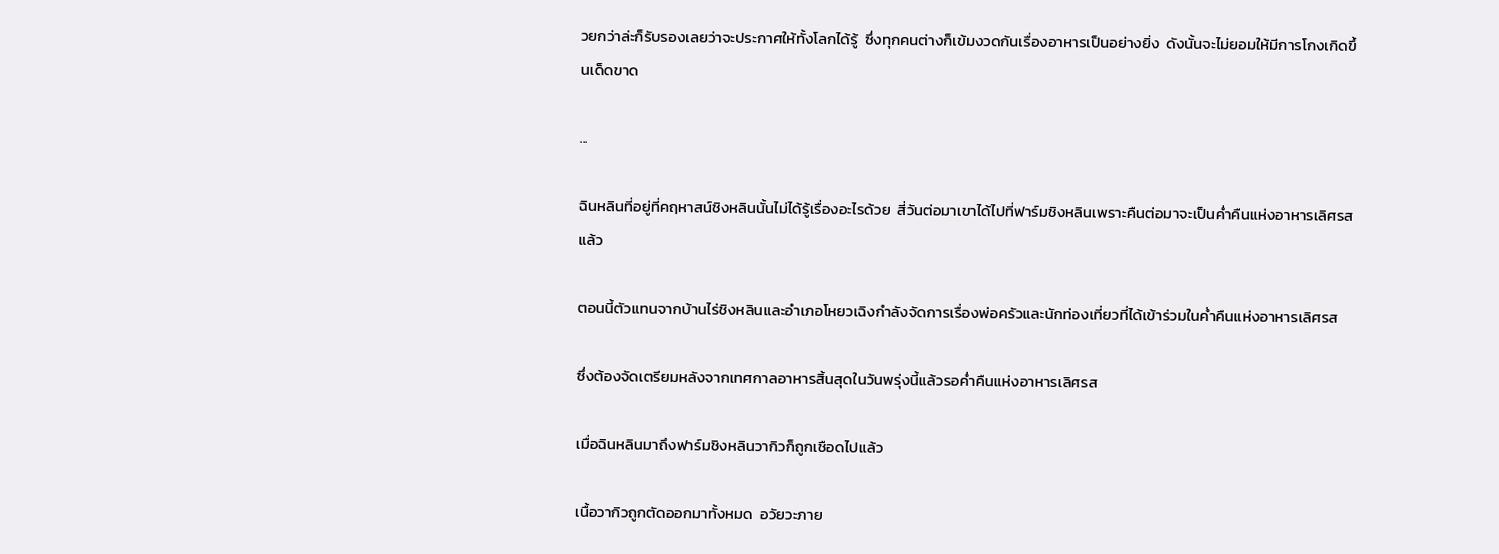วยกว่าล่ะก็รับรองเลยว่าจะประกาศให้ทั้งโลกได้รู้  ซึ่งทุกคนต่างก็เข้มงวดกันเรื่องอาหารเป็นอย่างยิ่ง  ดังนั้นจะไม่ยอมให้มีการโกงเกิดขึ้นเด็ดขาด

...

ฉินหลินที่อยู่ที่คฤหาสน์ชิงหลินนั้นไม่ได้รู้เรื่องอะไรด้วย  สี่วันต่อมาเขาได้ไปที่ฟาร์มชิงหลินเพราะคืนต่อมาจะเป็นค่ำคืนแห่งอาหารเลิศรสแล้ว

ตอนนี้ตัวแทนจากบ้านไร่ชิงหลินและอำเภอโหยวเฉิงกำลังจัดการเรื่องพ่อครัวและนักท่องเที่ยวที่ได้เข้าร่วมในค่ำคืนแห่งอาหารเลิศรส

ซึ่งต้องจัดเตรียมหลังจากเทศกาลอาหารสิ้นสุดในวันพรุ่งนี้แล้วรอค่ำคืนแห่งอาหารเลิศรส

เมื่อฉินหลินมาถึงฟาร์มชิงหลินวากิวก็ถูกเชือดไปแล้ว

เนื้อวากิวถูกตัดออกมาทั้งหมด  อวัยวะภาย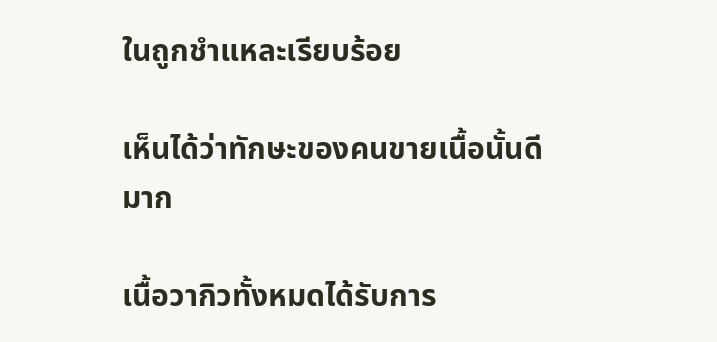ในถูกชำแหละเรียบร้อย

เห็นได้ว่าทักษะของคนขายเนื้อนั้นดีมาก

เนื้อวากิวทั้งหมดได้รับการ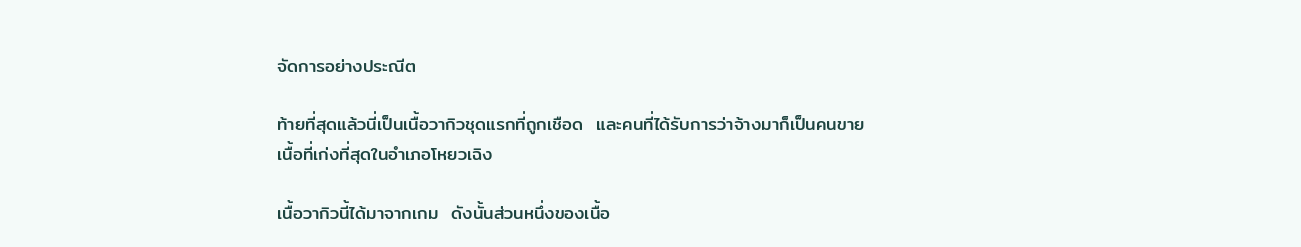จัดการอย่างประณีต

ท้ายที่สุดแล้วนี่เป็นเนื้อวากิวชุดแรกที่ถูกเชือด  และคนที่ได้รับการว่าจ้างมาก็เป็นคนขายเนื้อที่เก่งที่สุดในอำเภอโหยวเฉิง

เนื้อวากิวนี้ได้มาจากเกม  ดังนั้นส่วนหนึ่งของเนื้อ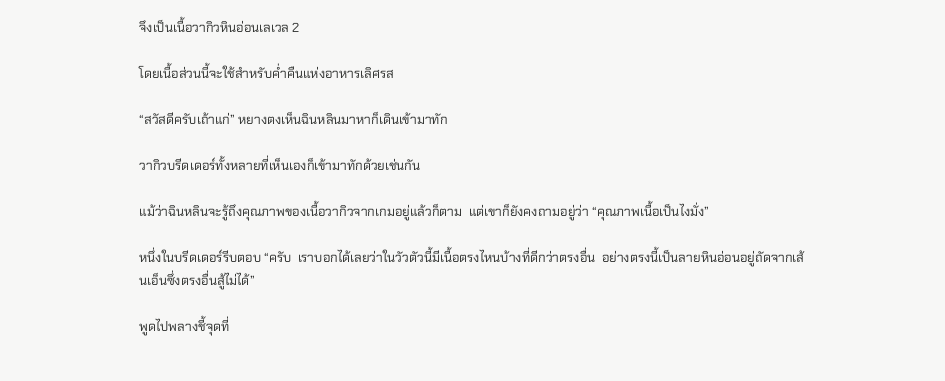จึงเป็นเนื้อวากิวหินอ่อนเลเวล 2

โดยเนื้อส่วนนี้จะใช้สำหรับค่ำคืนแห่งอาหารเลิศรส

“สวัสดีครับเถ้าแก่” หยางตงเห็นฉินหลินมาหาก็เดินเข้ามาทัก

วากิวบรีดเดอร์ทั้งหลายที่เห็นเองก็เข้ามาทักด้วยเช่นกัน

แม้ว่าฉินหลินจะรู้ถึงคุณภาพของเนื้อวากิวจากเกมอยู่แล้วก็ตาม  แต่เขาก็ยังคงถามอยู่ว่า “คุณภาพเนื้อเป็นไงมั่ง”

หนึ่งในบรีดเดอร์รีบตอบ “ครับ  เราบอกได้เลยว่าในวัวตัวนี้มีเนื้อตรงไหนบ้างที่ดีกว่าตรงอื่น  อย่างตรงนี้เป็นลายหินอ่อนอยู่ถัดจากเส้นเอ็นซึ่งตรงอื่นสู้ไม่ได้”

พูดไปพลางชี้จุดที่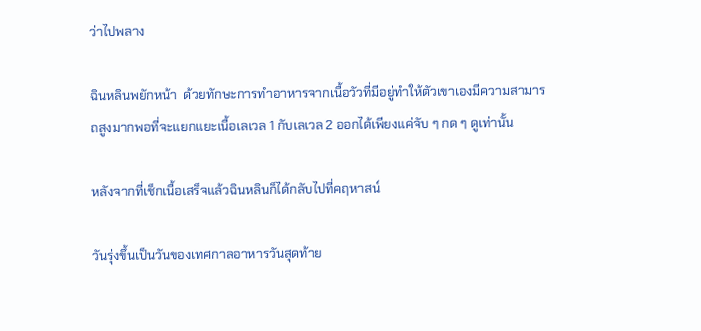ว่าไปพลาง

ฉินหลินพยักหน้า  ด้วยทักษะการทำอาหารจากเนื้อวัวที่มีอยู่ทำให้ตัวเขาเองมีความสามารถสูงมากพอที่จะแยกแยะเนื้อเลเวล 1 กับเลเวล 2 ออกได้เพียงแค่จับ ๆ กด ๆ ดูเท่านั้น

หลังจากที่เช็กเนื้อเสร็จแล้วฉินหลินก็ได้กลับไปที่คฤหาสน์

วันรุ่งขึ้นเป็นวันของเทศกาลอาหารวันสุดท้าย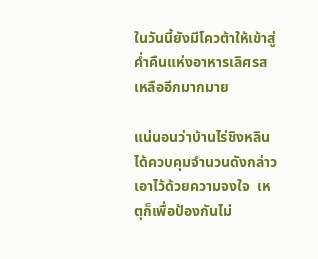ในวันนี้ยังมีโควต้าให้เข้าสู่ค่ำคืนแห่งอาหารเลิศรสเหลืออีกมากมาย

แน่นอนว่าบ้านไร่ชิงหลินได้ควบคุมจำนวนดังกล่าวเอาไว้ด้วยความจงใจ  เหตุก็เพื่อป้องกันไม่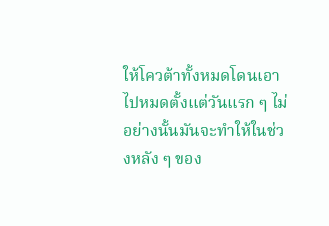ให้โควต้าทั้งหมดโดนเอาไปหมดตั้งแต่วันแรก ๆ ไม่อย่างนั้นมันจะทำให้ในช่วงหลัง ๆ ของ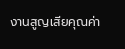งานสูญเสียคุณค่า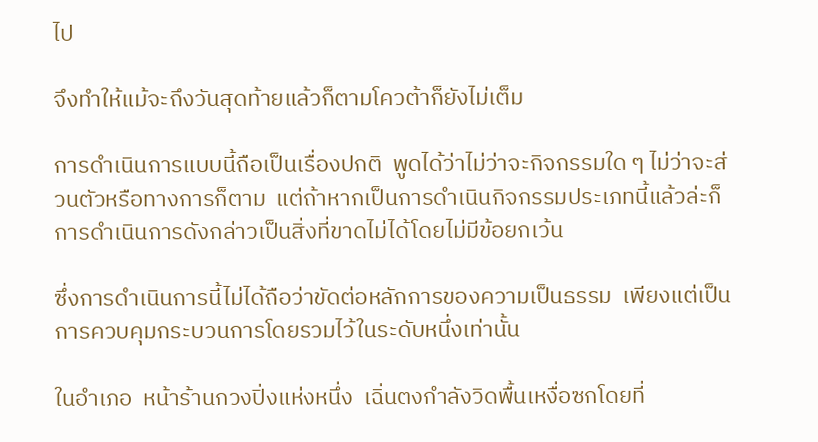ไป

จึงทำให้แม้จะถึงวันสุดท้ายแล้วก็ตามโควต้าก็ยังไม่เต็ม

การดำเนินการแบบนี้ถือเป็นเรื่องปกติ  พูดได้ว่าไม่ว่าจะกิจกรรมใด ๆ ไม่ว่าจะส่วนตัวหรือทางการก็ตาม  แต่ถ้าหากเป็นการดำเนินกิจกรรมประเภทนี้แล้วล่ะก็การดำเนินการดังกล่าวเป็นสิ่งที่ขาดไม่ได้โดยไม่มีข้อยกเว้น

ซึ่งการดำเนินการนี้ไม่ได้ถือว่าขัดต่อหลักการของความเป็นธรรม  เพียงแต่เป็นการควบคุมกระบวนการโดยรวมไว้ในระดับหนึ่งเท่านั้น

ในอำเภอ  หน้าร้านกวงปิ่งแห่งหนึ่ง  เฉิ่นตงกำลังวิดพื้นเหงื่อซกโดยที่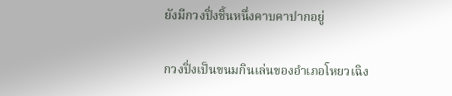ยังมีกวงปิ่งชิ้นหนึ่งคาบคาปากอยู่

กวงปิ่งเป็นขนมกินเล่นของอำเภอโหยวเฉิง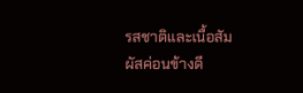รสชาติและเนื้อสัมผัสค่อนข้างดี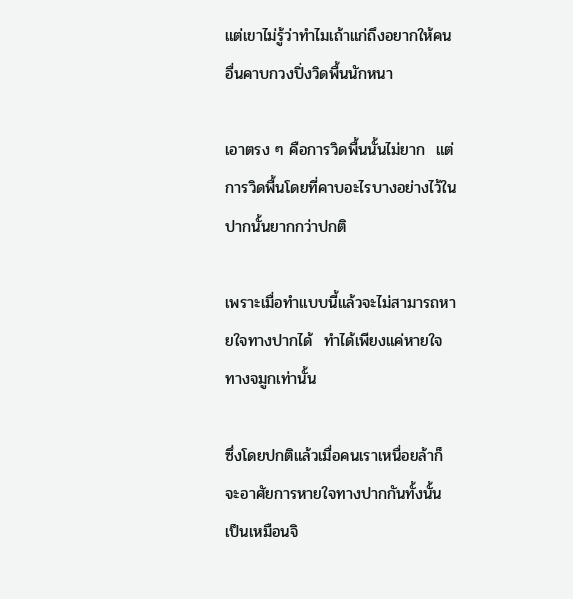แต่เขาไม่รู้ว่าทำไมเถ้าแก่ถึงอยากให้คนอื่นคาบกวงปิ่งวิดพื้นนักหนา

เอาตรง ๆ คือการวิดพื้นนั้นไม่ยาก  แต่การวิดพื้นโดยที่คาบอะไรบางอย่างไว้ในปากนั้นยากกว่าปกติ

เพราะเมื่อทำแบบนี้แล้วจะไม่สามารถหายใจทางปากได้  ทำได้เพียงแค่หายใจทางจมูกเท่านั้น

ซึ่งโดยปกติแล้วเมื่อคนเราเหนื่อยล้าก็จะอาศัยการหายใจทางปากกันทั้งนั้น  เป็นเหมือนจิ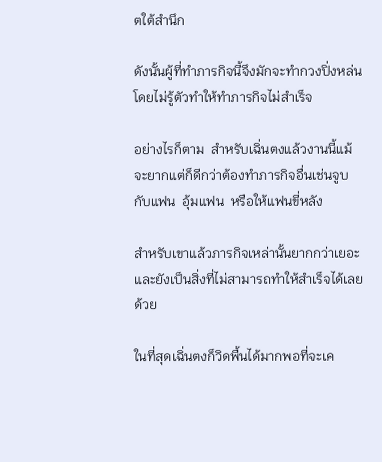ตใต้สำนึก

ดังนั้นผู้ที่ทำภารกิจนี้จึงมักจะทำกวงปิ่งหล่นโดยไม่รู้ตัวทำให้ทำภารกิจไม่สำเร็จ

อย่างไรก็ตาม  สำหรับเฉิ่นตงแล้วงานนี้แม้จะยากแต่ก็ดีกว่าต้องทำภารกิจอื่นเช่นจูบกับแฟน  อุ้มแฟน  หรือให้แฟนขี่หลัง

สำหรับเขาแล้วภารกิจเหล่านั้นยากกว่าเยอะและยังเป็นสิ่งที่ไม่สามารถทำให้สำเร็จได้เลยด้วย

ในที่สุดเฉิ่นตงก็วิดพื้นได้มากพอที่จะเค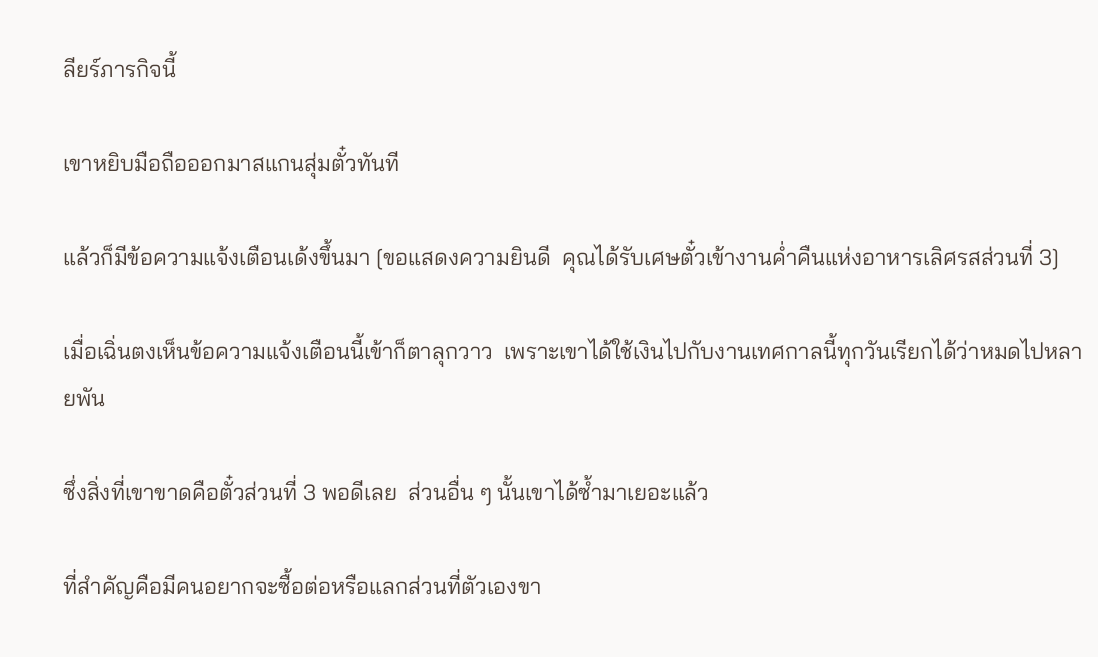ลียร์ภารกิจนี้

เขาหยิบมือถือออกมาสแกนสุ่มตั๋วทันที

แล้วก็มีข้อความแจ้งเตือนเด้งขึ้นมา [ขอแสดงความยินดี  คุณได้รับเศษตั๋วเข้างานค่ำคืนแห่งอาหารเลิศรสส่วนที่ 3]

เมื่อเฉิ่นตงเห็นข้อความแจ้งเตือนนี้เข้าก็ตาลุกวาว  เพราะเขาได้ใช้เงินไปกับงานเทศกาลนี้ทุกวันเรียกได้ว่าหมดไปหลายพัน

ซึ่งสิ่งที่เขาขาดคือตั๋วส่วนที่ 3 พอดีเลย  ส่วนอื่น ๆ นั้นเขาได้ซ้ำมาเยอะแล้ว

ที่สำคัญคือมีคนอยากจะซื้อต่อหรือแลกส่วนที่ตัวเองขา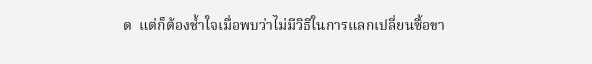ด  แต่ก็ต้องช้ำใจเมื่อพบว่าไม่มีวิธีในการแลกเปลี่ยนซื้อขา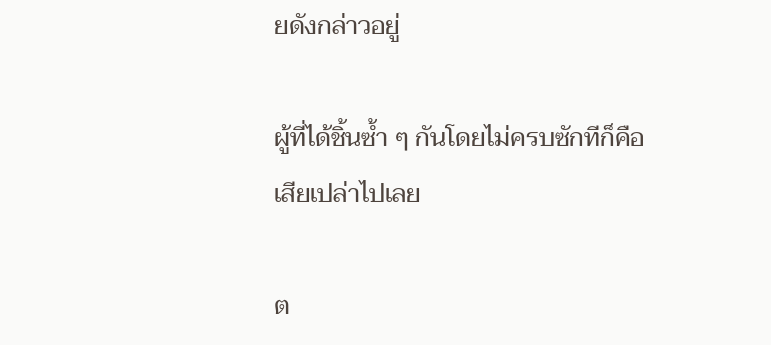ยดังกล่าวอยู่

ผู้ที่ได้ชิ้นซ้ำ ๆ กันโดยไม่ครบซักทีก็คือเสียเปล่าไปเลย

ต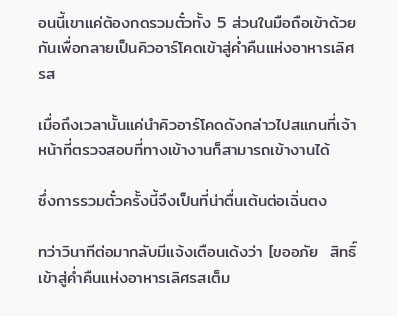อนนี้เขาแค่ต้องกดรวมตั๋วทั้ง 5 ส่วนในมือถือเข้าด้วยกันเพื่อกลายเป็นคิวอาร์โคดเข้าสู่ค่ำคืนแห่งอาหารเลิศรส

เมื่อถึงเวลานั้นแค่นำคิวอาร์โคดดังกล่าวไปสแกนที่เจ้าหน้าที่ตรวจสอบที่ทางเข้างานก็สามารถเข้างานได้

ซึ่งการรวมตั๋วครั้งนี้จึงเป็นที่น่าตื่นเต้นต่อเฉิ่นตง

ทว่าวินาทีต่อมากลับมีแจ้งเตือนเด้งว่า [ขออภัย  สิทธิ์เข้าสู่ค่ำคืนแห่งอาหารเลิศรสเต็ม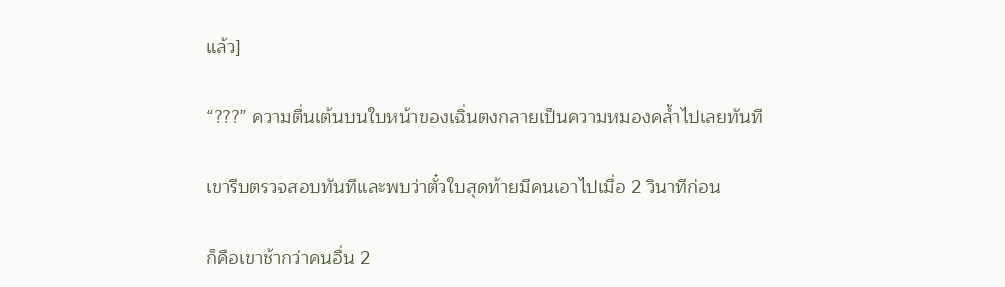แล้ว]

“???” ความตื่นเต้นบนใบหน้าของเฉิ่นตงกลายเป็นความหมองคล้ำไปเลยทันที

เขารีบตรวจสอบทันทีและพบว่าตั๋วใบสุดท้ายมีคนเอาไปเมื่อ 2 วินาทีก่อน

ก็คือเขาช้ากว่าคนอื่น 2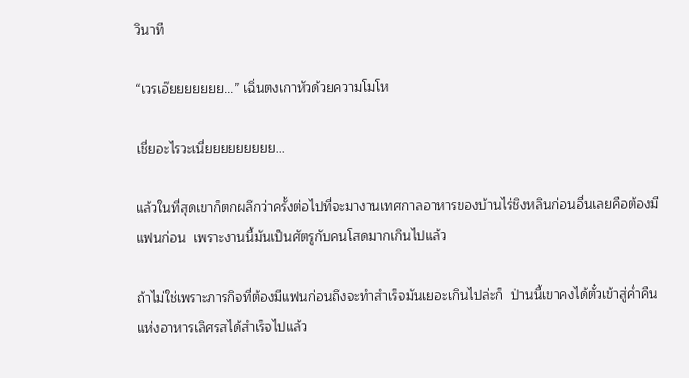วินาที

“เวรเอ๊ยยยยยยย...” เฉิ่นตงเกาหัวด้วยความโมโห

เชี่ยอะไรวะเนี่ยยยยยยยยย...

แล้วในที่สุดเขาก็ตกผลึกว่าครั้งต่อไปที่จะมางานเทศกาลอาหารของบ้านไร่ชิงหลินก่อนอื่นเลยคือต้องมีแฟนก่อน  เพราะงานนี้มันเป็นศัตรูกับคนโสดมากเกินไปแล้ว

ถ้าไม่ใช่เพราะภารกิจที่ต้องมีแฟนก่อนถึงจะทำสำเร็จมันเยอะเกินไปล่ะก็  ป่านนี้เขาคงได้ตั๋วเข้าสู่ค่ำคืนแห่งอาหารเลิศรสได้สำเร็จไปแล้ว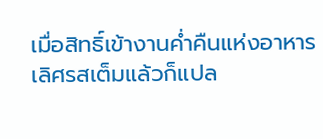เมื่อสิทธิ์เข้างานค่ำคืนแห่งอาหารเลิศรสเต็มแล้วก็แปล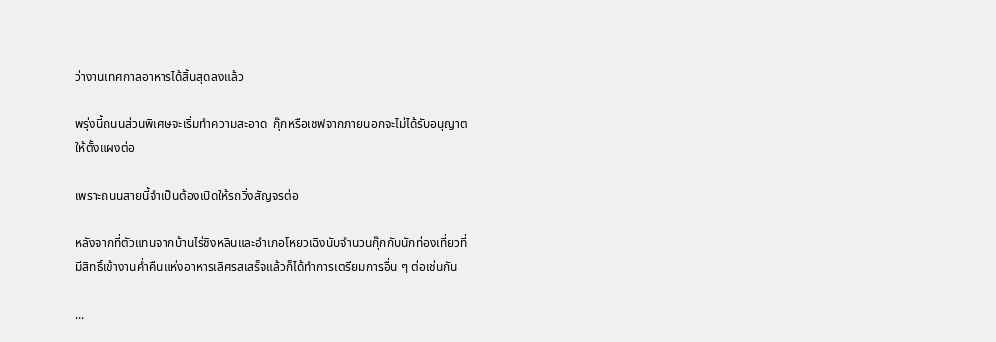ว่างานเทศกาลอาหารได้สิ้นสุดลงแล้ว

พรุ่งนี้ถนนส่วนพิเศษจะเริ่มทำความสะอาด  กุ๊กหรือเชฟจากภายนอกจะไม่ได้รับอนุญาตให้ตั้งแผงต่อ

เพราะถนนสายนี้จำเป็นต้องเปิดให้รถวิ่งสัญจรต่อ

หลังจากที่ตัวแทนจากบ้านไร่ชิงหลินและอำเภอโหยวเฉิงนับจำนวนกุ๊กกับนักท่องเที่ยวที่มีสิทธิ์เข้างานค่ำคืนแห่งอาหารเลิศรสเสร็จแล้วก็ได้ทำการเตรียมการอื่น ๆ ต่อเช่นกัน

...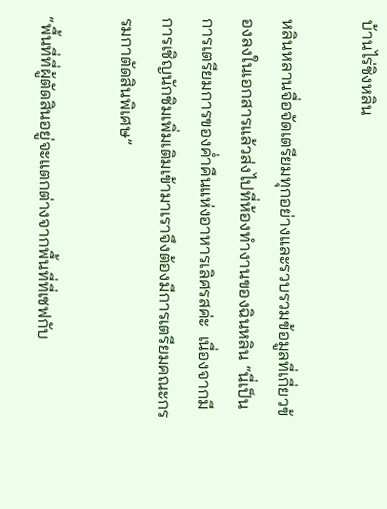บ้านไร่ชิงหลิน

หลินหลานจื่อจัดเตรียมทุกอย่างและรวบรวมข้อมูลที่เกี่ยวข้องลงในเอกสารแล้วส่งไปที่ห้องทำงานของฉินหลิน “นี่เป็นการเตรียมการของค่ำคืนแห่งอาหารเลิศรสค่ะ  เนื่องจากมีการเชิญนักชิมเพิ่มเติมเข้ามาเราจึงต้องมีการเตรียมคณะกรรมกาตัดสินพิเศษ”

“พื้นที่ที่ผู้ตัดสินอยู่จะแตกต่างจากพื้นที่ที่เชฟกับ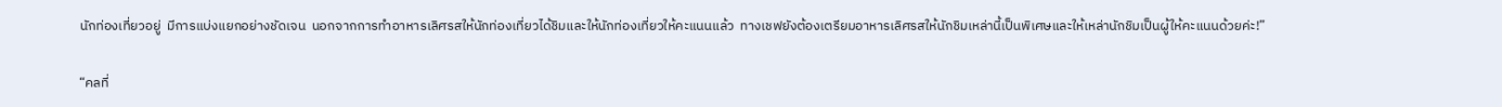นักท่องเที่ยวอยู่  มีการแบ่งแยกอย่างชัดเจน  นอกจากการทำอาหารเลิศรสให้นักท่องเที่ยวได้ชิมและให้นักท่องเที่ยวให้คะแนนแล้ว  ทางเชฟยังต้องเตรียมอาหารเลิศรสให้นักชิมเหล่านี้เป็นพิเศษและให้เหล่านักชิมเป็นผู้ให้คะแนนด้วยค่ะ!”

“คลที่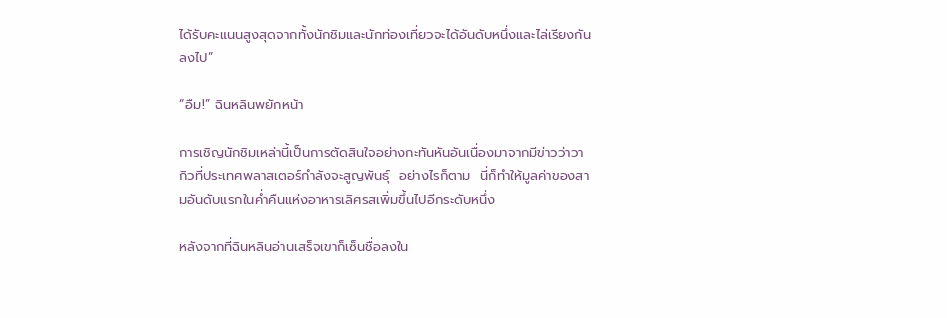ได้รับคะแนนสูงสุดจากทั้งนักชิมและนักท่องเที่ยวจะได้อันดับหนึ่งและไล่เรียงกันลงไป”

“อืม!” ฉินหลินพยักหน้า

การเชิญนักชิมเหล่านี้เป็นการตัดสินใจอย่างกะทันหันอันเนื่องมาจากมีข่าวว่าวากิวที่ประเทศพลาสเตอร์กำลังจะสูญพันธุ์  อย่างไรก็ตาม  นี่ก็ทำให้มูลค่าของสามอันดับแรกในค่ำคืนแห่งอาหารเลิศรสเพิ่มขึ้นไปอีกระดับหนึ่ง

หลังจากที่ฉินหลินอ่านเสร็จเขาก็เซ็นชื่อลงใน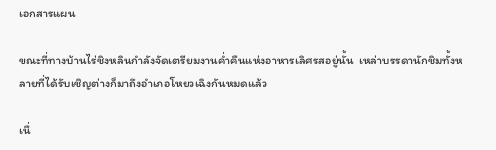เอกสารแผน

ขณะที่ทางบ้านไร่ชิงหลินกำลังจัดเตรียมงานค่ำคืนแห่งอาหารเลิศรสอยู่นั้น  เหล่าบรรดานักชิมทั้งหลายที่ได้รับเชิญต่างก็มาถึงอำเภอโหยวเฉิงกันหมดแล้ว

เนื่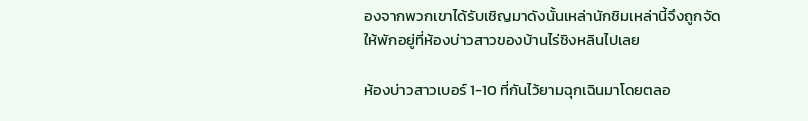องจากพวกเขาได้รับเชิญมาดังนั้นเหล่านักชิมเหล่านี้จึงถูกจัดให้พักอยู่ที่ห้องบ่าวสาวของบ้านไร่ชิงหลินไปเลย

ห้องบ่าวสาวเบอร์ 1-10 ที่กันไว้ยามฉุกเฉินมาโดยตลอ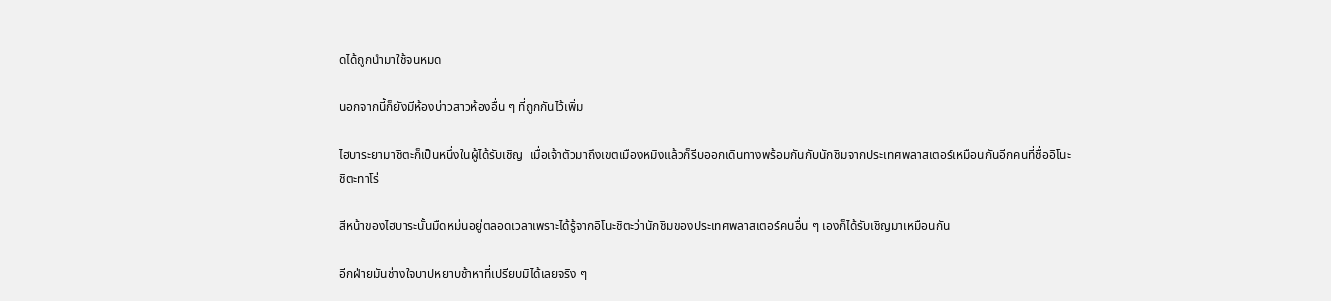ดได้ถูกนำมาใช้จนหมด

นอกจากนี้ก็ยังมีห้องบ่าวสาวห้องอื่น ๆ ที่ถูกกันไว้เพิ่ม

ไฮบาระยามาชิตะก็เป็นหนึ่งในผู้ได้รับเชิญ  เมื่อเจ้าตัวมาถึงเขตเมืองหมิงแล้วก็รีบออกเดินทางพร้อมกันกับนักชิมจากประเทศพลาสเตอร์เหมือนกันอีกคนที่ชื่ออิโนะชิตะทาโร่

สีหน้าของไฮบาระนั้นมืดหม่นอยู่ตลอดเวลาเพราะได้รู้จากอิโนะชิตะว่านักชิมของประเทศพลาสเตอร์คนอื่น ๆ เองก็ได้รับเชิญมาเหมือนกัน

อีกฝ่ายมันช่างใจบาปหยาบช้าหาที่เปรียบมิได้เลยจริง ๆ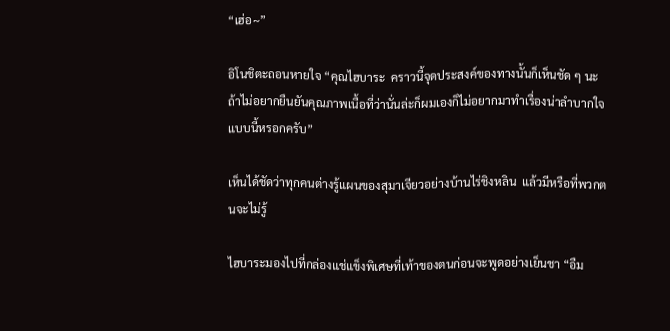“เฮ่อ~”

อิโนชิตะถอนหายใจ “คุณไฮบาระ  คราวนี้จุดประสงค์ของทางนั้นก็เห็นชัด ๆ นะ  ถ้าไม่อยากยืนยันคุณภาพเนื้อที่ว่านั่นล่ะก็ผมเองก็ไม่อยากมาทำเรื่องน่าลำบากใจแบบนี้หรอกครับ”

เห็นได้ชัดว่าทุกคนต่างรู้แผนของสุมาเจียวอย่างบ้านไร่ชิงหลิน  แล้วมีหรือที่พวกตนจะไม่รู้

ไฮบาระมองไปที่กล่องแช่แข็งพิเศษที่เท้าของตนก่อนจะพูดอย่างเย็นชา “อืม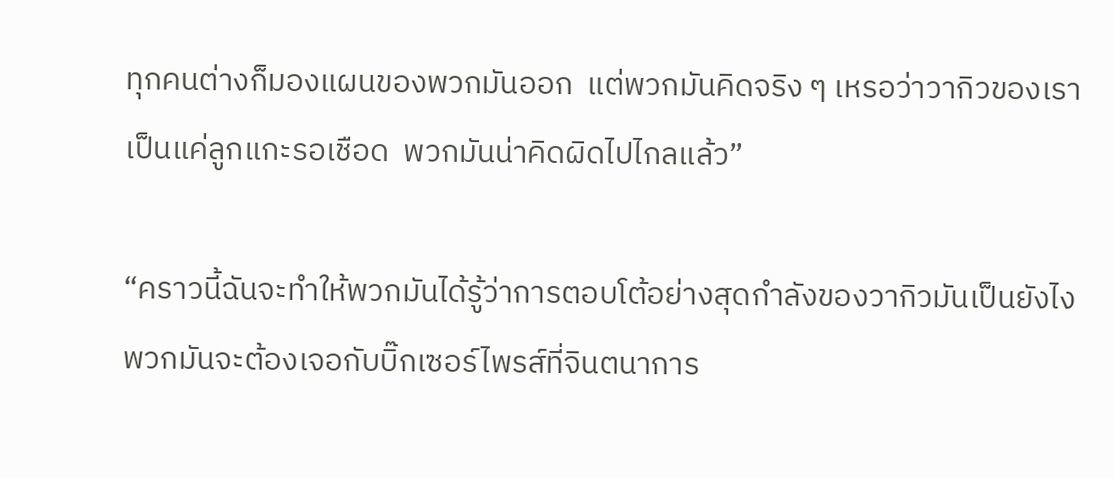ทุกคนต่างก็มองแผนของพวกมันออก  แต่พวกมันคิดจริง ๆ เหรอว่าวากิวของเราเป็นแค่ลูกแกะรอเชือด  พวกมันน่าคิดผิดไปไกลแล้ว”

“คราวนี้ฉันจะทำให้พวกมันได้รู้ว่าการตอบโต้อย่างสุดกำลังของวากิวมันเป็นยังไง  พวกมันจะต้องเจอกับบิ๊กเซอร์ไพรส์ที่จินตนาการ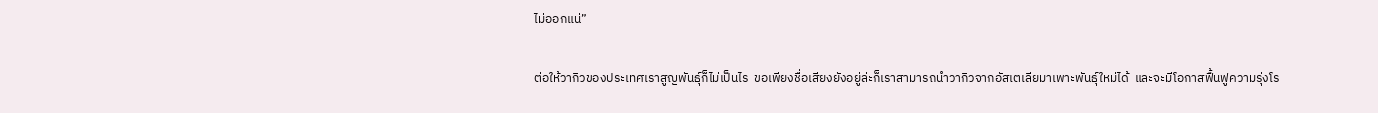ไม่ออกแน่”

ต่อให้วากิวของประเทศเราสูญพันธุ์ก็ไม่เป็นไร  ขอเพียงชื่อเสียงยังอยู่ล่ะก็เราสามารถนำวากิวจากอัสเตเลียมาเพาะพันธุ์ใหม่ได้  และจะมีโอกาสฟื้นฟูความรุ่งโร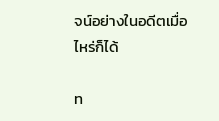จน์อย่างในอดีตเมื่อไหร่ก็ได้

ท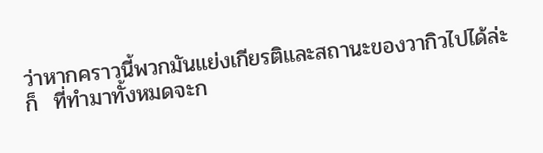ว่าหากคราวนี้พวกมันแย่งเกียรติและสถานะของวากิวไปได้ล่ะก็  ที่ทำมาทั้งหมดจะก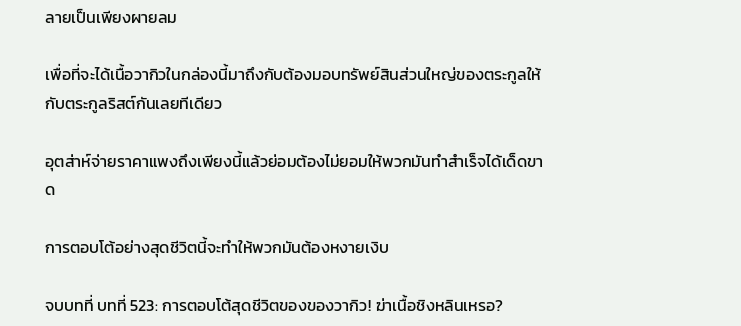ลายเป็นเพียงผายลม

เพื่อที่จะได้เนื้อวากิวในกล่องนี้มาถึงกับต้องมอบทรัพย์สินส่วนใหญ่ของตระกูลให้กับตระกูลริสต์กันเลยทีเดียว

อุตส่าห์จ่ายราคาแพงถึงเพียงนี้แล้วย่อมต้องไม่ยอมให้พวกมันทำสำเร็จได้เด็ดขาด

การตอบโต้อย่างสุดชีวิตนี้จะทำให้พวกมันต้องหงายเงิบ

จบบทที่ บทที่ 523: การตอบโต้สุดชีวิตของของวากิว! ฆ่าเนื้อชิงหลินเหรอ?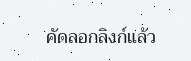คัดลอกลิงก์แล้ว